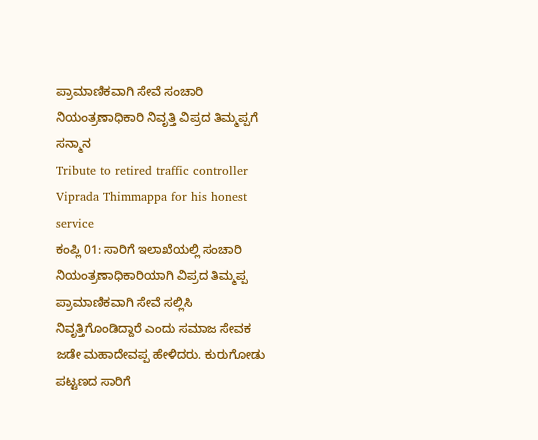ಪ್ರಾಮಾಣಿಕವಾಗಿ ಸೇವೆ ಸಂಚಾರಿ ನಿಯಂತ್ರಣಾಧಿಕಾರಿ ನಿವೃತ್ತಿ ವಿಪ್ರದ ತಿಮ್ಮಪ್ಪಗೆ ಸನ್ಮಾನ
Tribute to retired traffic controller Viprada Thimmappa for his honest service
ಕಂಪ್ಲಿ 01: ಸಾರಿಗೆ ಇಲಾಖೆಯಲ್ಲಿ ಸಂಚಾರಿ ನಿಯಂತ್ರಣಾಧಿಕಾರಿಯಾಗಿ ವಿಪ್ರದ ತಿಮ್ಮಪ್ಪ ಪ್ರಾಮಾಣಿಕವಾಗಿ ಸೇವೆ ಸಲ್ಲಿಸಿ ನಿವೃತ್ತಿಗೊಂಡಿದ್ದಾರೆ ಎಂದು ಸಮಾಜ ಸೇವಕ ಜಡೇ ಮಹಾದೇವಪ್ಪ ಹೇಳಿದರು. ಕುರುಗೋಡು ಪಟ್ಟಣದ ಸಾರಿಗೆ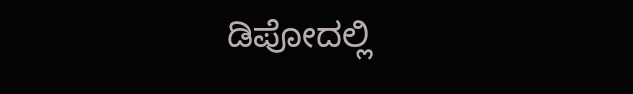ಡಿಪೋದಲ್ಲಿ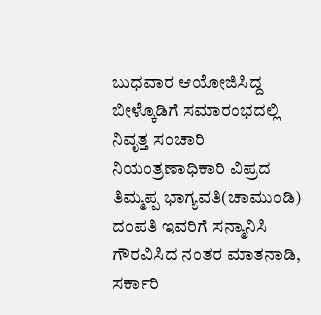ಬುಧವಾರ ಆಯೋಜಿಸಿದ್ದ ಬೀಳ್ಕೊಡಿಗೆ ಸಮಾರಂಭದಲ್ಲಿ ನಿವೃತ್ತ ಸಂಚಾರಿ ನಿಯಂತ್ರಣಾಧಿಕಾರಿ ವಿಪ್ರದ ತಿಮ್ಮಪ್ಪ ಭಾಗ್ಯವತಿ(ಚಾಮುಂಡಿ) ದಂಪತಿ ಇವರಿಗೆ ಸನ್ಮಾನಿಸಿ ಗೌರವಿಸಿದ ನಂತರ ಮಾತನಾಡಿ, ಸರ್ಕಾರಿ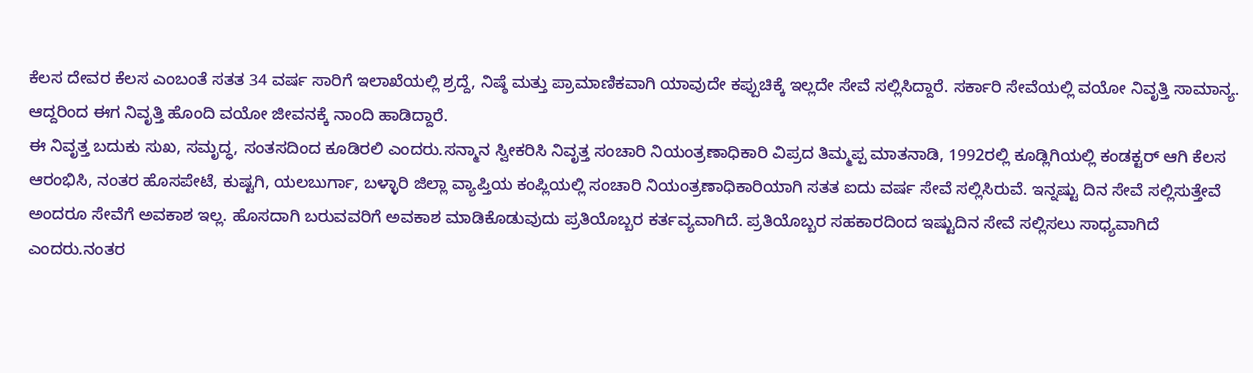ಕೆಲಸ ದೇವರ ಕೆಲಸ ಎಂಬಂತೆ ಸತತ 34 ವರ್ಷ ಸಾರಿಗೆ ಇಲಾಖೆಯಲ್ಲಿ ಶ್ರದ್ದೆ, ನಿಷ್ಠೆ ಮತ್ತು ಪ್ರಾಮಾಣಿಕವಾಗಿ ಯಾವುದೇ ಕಪ್ಪುಚಿಕ್ಕೆ ಇಲ್ಲದೇ ಸೇವೆ ಸಲ್ಲಿಸಿದ್ದಾರೆ. ಸರ್ಕಾರಿ ಸೇವೆಯಲ್ಲಿ ವಯೋ ನಿವೃತ್ತಿ ಸಾಮಾನ್ಯ. ಆದ್ದರಿಂದ ಈಗ ನಿವೃತ್ತಿ ಹೊಂದಿ ವಯೋ ಜೀವನಕ್ಕೆ ನಾಂದಿ ಹಾಡಿದ್ದಾರೆ.
ಈ ನಿವೃತ್ತ ಬದುಕು ಸುಖ, ಸಮೃದ್ಧ, ಸಂತಸದಿಂದ ಕೂಡಿರಲಿ ಎಂದರು.ಸನ್ಮಾನ ಸ್ವೀಕರಿಸಿ ನಿವೃತ್ತ ಸಂಚಾರಿ ನಿಯಂತ್ರಣಾಧಿಕಾರಿ ವಿಪ್ರದ ತಿಮ್ಮಪ್ಪ ಮಾತನಾಡಿ, 1992ರಲ್ಲಿ ಕೂಡ್ಲಿಗಿಯಲ್ಲಿ ಕಂಡಕ್ಟರ್ ಆಗಿ ಕೆಲಸ ಆರಂಭಿಸಿ, ನಂತರ ಹೊಸಪೇಟೆ, ಕುಷ್ಟಗಿ, ಯಲಬುರ್ಗಾ, ಬಳ್ಳಾರಿ ಜಿಲ್ಲಾ ವ್ಯಾಪ್ತಿಯ ಕಂಪ್ಲಿಯಲ್ಲಿ ಸಂಚಾರಿ ನಿಯಂತ್ರಣಾಧಿಕಾರಿಯಾಗಿ ಸತತ ಐದು ವರ್ಷ ಸೇವೆ ಸಲ್ಲಿಸಿರುವೆ. ಇನ್ನಷ್ಟು ದಿನ ಸೇವೆ ಸಲ್ಲಿಸುತ್ತೇವೆ ಅಂದರೂ ಸೇವೆಗೆ ಅವಕಾಶ ಇಲ್ಲ. ಹೊಸದಾಗಿ ಬರುವವರಿಗೆ ಅವಕಾಶ ಮಾಡಿಕೊಡುವುದು ಪ್ರತಿಯೊಬ್ಬರ ಕರ್ತವ್ಯವಾಗಿದೆ. ಪ್ರತಿಯೊಬ್ಬರ ಸಹಕಾರದಿಂದ ಇಷ್ಟುದಿನ ಸೇವೆ ಸಲ್ಲಿಸಲು ಸಾಧ್ಯವಾಗಿದೆ ಎಂದರು.ನಂತರ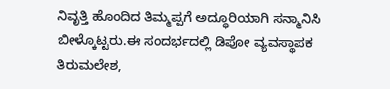ನಿವೃತ್ತಿ ಹೊಂದಿದ ತಿಮ್ಮಪ್ಪಗೆ ಅದ್ಧೂರಿಯಾಗಿ ಸನ್ಮಾನಿಸಿ ಬೀಳ್ಕೊಟ್ಟರು.ಈ ಸಂದರ್ಭದಲ್ಲಿ ಡಿಪೋ ವ್ಯವಸ್ಥಾಪಕ ತಿರುಮಲೇಶ,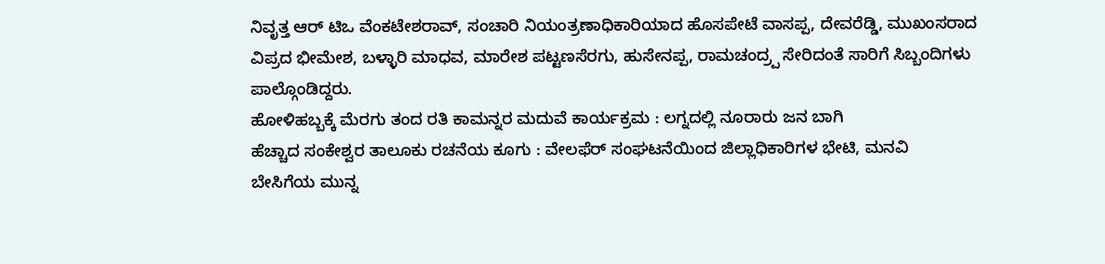ನಿವೃತ್ತ ಆರ್ ಟಿಒ ವೆಂಕಟೇಶರಾವ್, ಸಂಚಾರಿ ನಿಯಂತ್ರಣಾಧಿಕಾರಿಯಾದ ಹೊಸಪೇಟೆ ವಾಸಪ್ಪ, ದೇವರೆಡ್ಡಿ, ಮುಖಂಸರಾದ ವಿಪ್ರದ ಭೀಮೇಶ, ಬಳ್ಳಾರಿ ಮಾಧವ, ಮಾರೇಶ ಪಟ್ಟಣಸೆರಗು, ಹುಸೇನಪ್ಪ, ರಾಮಚಂದ್ರ್ಪ ಸೇರಿದಂತೆ ಸಾರಿಗೆ ಸಿಬ್ಬಂದಿಗಳು ಪಾಲ್ಗೊಂಡಿದ್ದರು.
ಹೋಳಿಹಬ್ಬಕ್ಕೆ ಮೆರಗು ತಂದ ರತಿ ಕಾಮನ್ನರ ಮದುವೆ ಕಾರ್ಯಕ್ರಮ : ಲಗ್ನದಲ್ಲಿ ನೂರಾರು ಜನ ಬಾಗಿ
ಹೆಚ್ಚಾದ ಸಂಕೇಶ್ವರ ತಾಲೂಕು ರಚನೆಯ ಕೂಗು : ವೇಲಫೆರ್ ಸಂಘಟನೆಯಿಂದ ಜಿಲ್ಲಾಧಿಕಾರಿಗಳ ಭೇಟಿ, ಮನವಿ
ಬೇಸಿಗೆಯ ಮುನ್ನ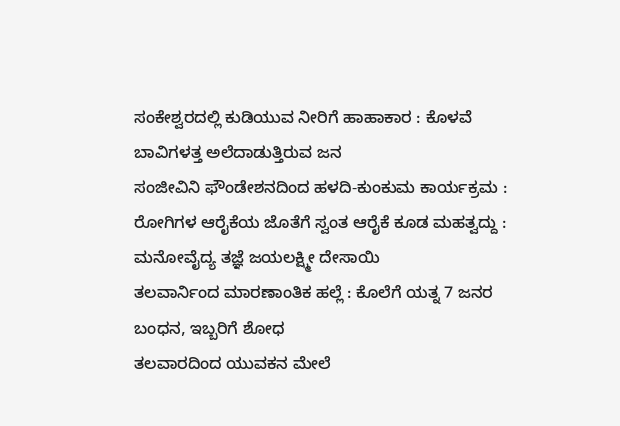ಸಂಕೇಶ್ವರದಲ್ಲಿ ಕುಡಿಯುವ ನೀರಿಗೆ ಹಾಹಾಕಾರ : ಕೊಳವೆ ಬಾವಿಗಳತ್ತ ಅಲೆದಾಡುತ್ತಿರುವ ಜನ
ಸಂಜೀವಿನಿ ಫೌಂಡೇಶನದಿಂದ ಹಳದಿ-ಕುಂಕುಮ ಕಾರ್ಯಕ್ರಮ : ರೋಗಿಗಳ ಆರೈಕೆಯ ಜೊತೆಗೆ ಸ್ವಂತ ಆರೈಕೆ ಕೂಡ ಮಹತ್ವದ್ದು : ಮನೋವೈದ್ಯ ತಜ್ಞೆ ಜಯಲಕ್ಷ್ಮೀ ದೇಸಾಯಿ
ತಲವಾರ್ನಿಂದ ಮಾರಣಾಂತಿಕ ಹಲ್ಲೆ : ಕೊಲೆಗೆ ಯತ್ನ 7 ಜನರ ಬಂಧನ, ಇಬ್ಬರಿಗೆ ಶೋಧ
ತಲವಾರದಿಂದ ಯುವಕನ ಮೇಲೆ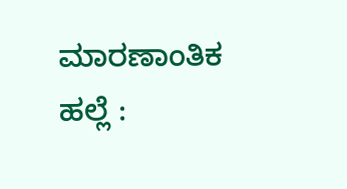ಮಾರಣಾಂತಿಕ ಹಲ್ಲೆ :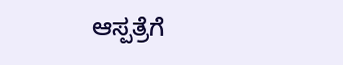ಆಸ್ಪತ್ರೆಗೆ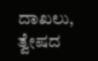ದಾಖಲು, ತ್ವೇಷದ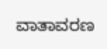ವಾತಾವರಣ